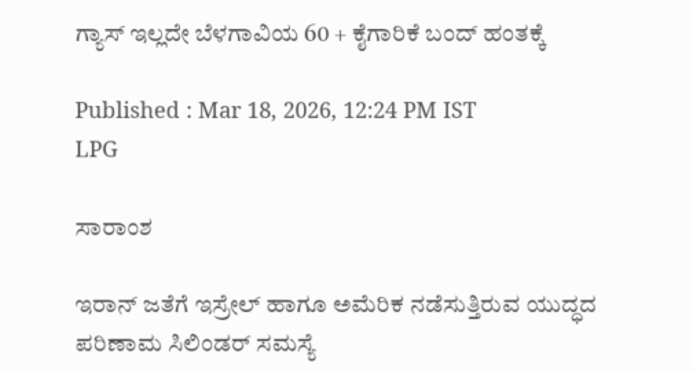ಗ್ಯಾಸ್ ಇಲ್ಲದೇ ಬೆಳಗಾವಿಯ 60 + ಕೈಗಾರಿಕೆ ಬಂದ್‌ ಹಂತಕ್ಕೆ

Published : Mar 18, 2026, 12:24 PM IST
LPG

ಸಾರಾಂಶ

ಇರಾನ್ ಜತೆಗೆ ಇಸ್ರೇಲ್‌ ಹಾಗೂ ಅಮೆರಿಕ ನಡೆಸುತ್ತಿರುವ ಯುದ್ಧದ ಪರಿಣಾಮ ಸಿಲಿಂಡರ್ ಸಮಸ್ಯೆ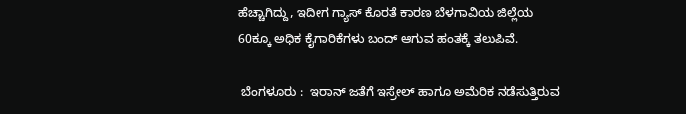ಹೆಚ್ಚಾಗಿದ್ದು, ಇದೀಗ ಗ್ಯಾಸ್‌ ಕೊರತೆ ಕಾರಣ ಬೆಳಗಾವಿಯ ಜಿಲ್ಲೆಯ 60ಕ್ಕೂ ಅಧಿಕ ಕೈಗಾರಿಕೆಗಳು ಬಂದ್‌ ಆಗುವ ಹಂತಕ್ಕೆ ತಲುಪಿವೆ.

 ಬೆಂಗಳೂರು :  ಇರಾನ್ ಜತೆಗೆ ಇಸ್ರೇಲ್‌ ಹಾಗೂ ಅಮೆರಿಕ ನಡೆಸುತ್ತಿರುವ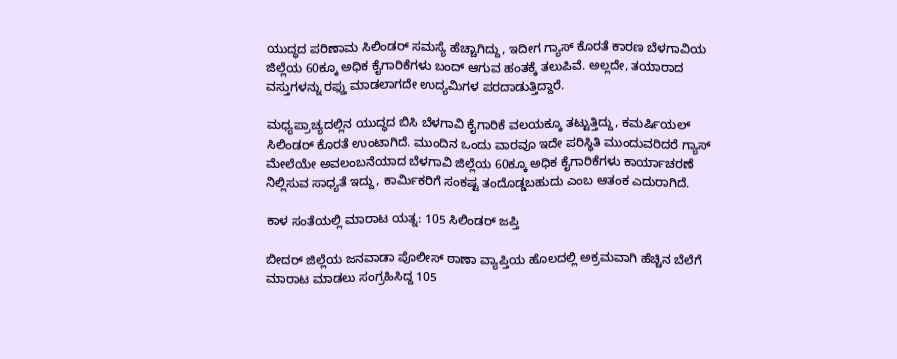ಯುದ್ಧದ ಪರಿಣಾಮ ಸಿಲಿಂಡರ್ ಸಮಸ್ಯೆ ಹೆಚ್ಚಾಗಿದ್ದು, ಇದೀಗ ಗ್ಯಾಸ್‌ ಕೊರತೆ ಕಾರಣ ಬೆಳಗಾವಿಯ ಜಿಲ್ಲೆಯ 60ಕ್ಕೂ ಅಧಿಕ ಕೈಗಾರಿಕೆಗಳು ಬಂದ್‌ ಆಗುವ ಹಂತಕ್ಕೆ ತಲುಪಿವೆ. ಅಲ್ಲದೇ, ತಯಾರಾದ ವಸ್ತುಗಳನ್ನು ರಫ್ತು ಮಾಡಲಾಗದೇ ಉದ್ಯಮಿಗಳ ಪರದಾಡುತ್ತಿದ್ದಾರೆ.

ಮಧ್ಯಪ್ರಾಚ್ಯದಲ್ಲಿನ ಯುದ್ಧದ ಬಿಸಿ ಬೆಳಗಾವಿ ಕೈಗಾರಿಕೆ ವಲಯಕ್ಕೂ ತಟ್ಟುತ್ತಿದ್ದು, ಕಮರ್ಷಿಯಲ್ ಸಿಲಿಂಡರ್ ಕೊರತೆ ಉಂಟಾಗಿದೆ. ಮುಂದಿನ ಒಂದು ವಾರವೂ ಇದೇ ಪರಿಸ್ಥಿತಿ ಮುಂದುವರಿದರೆ ಗ್ಯಾಸ್‌ ಮೇಲೆಯೇ ಅವಲಂಬನೆಯಾದ ಬೆಳಗಾವಿ ಜಿಲ್ಲೆಯ 60ಕ್ಕೂ ಅಧಿಕ ಕೈಗಾರಿಕೆಗಳು ಕಾರ್ಯಾಚರಣೆ ನಿಲ್ಲಿಸುವ ಸಾಧ್ಯತೆ ಇದ್ದು, ಕಾರ್ಮಿಕರಿಗೆ ಸಂಕಷ್ಟ ತಂದೊಡ್ಡಬಹುದು ಎಂಬ ಆತಂಕ ಎದುರಾಗಿದೆ.

ಕಾಳ ಸಂತೆಯಲ್ಲಿ ಮಾರಾಟ ಯತ್ನ: 105 ಸಿಲಿಂಡರ್ ಜಪ್ತಿ

ಬೀದರ್ ಜಿಲ್ಲೆಯ ಜನವಾಡಾ ಪೊಲೀಸ್ ಠಾಣಾ ವ್ಯಾಪ್ತಿಯ ಹೊಲದಲ್ಲಿ ಅಕ್ರಮವಾಗಿ ಹೆಚ್ಚಿನ ಬೆಲೆಗೆ ಮಾರಾಟ ಮಾಡಲು ಸಂಗ್ರಹಿಸಿದ್ದ 105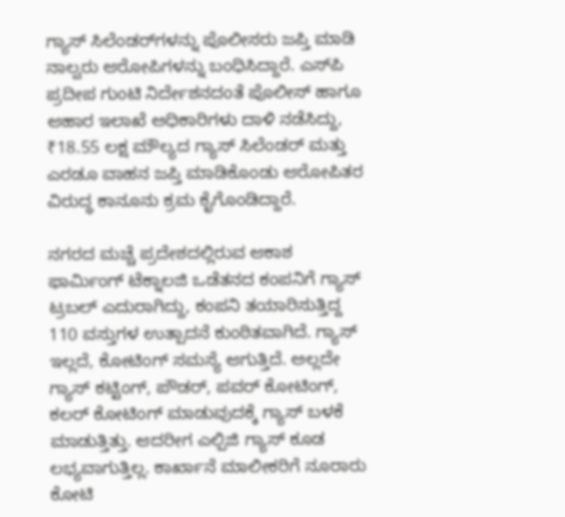ಗ್ಯಾಸ್ ಸಿಲೆಂಡರ್‌ಗಳನ್ನು ಪೊಲೀಸರು ಜಪ್ತಿ ಮಾಡಿ ನಾಲ್ವರು ಆರೋಪಿಗಳನ್ನು ಬಂಧಿಸಿದ್ದಾರೆ. ಎಸ್‌ಪಿ ಪ್ರದೀಪ ಗುಂಟಿ ನಿರ್ದೇಶನದಂತೆ ಪೊಲೀಸ್‌ ಹಾಗೂ ಆಹಾರ ಇಲಾಖೆ ಅಧಿಕಾರಿಗಳು ದಾಳಿ ನಡೆಸಿದ್ದು, ₹18.55 ಲಕ್ಷ ಮೌಲ್ಯದ ಗ್ಯಾಸ್ ಸಿಲೆಂಡರ್ ಮತ್ತು ಎರಡೂ ವಾಹನ ಜಪ್ತಿ ಮಾಡಿಕೊಂಡು ಆರೋಪಿತರ ವಿರುದ್ಧ ಕಾನೂನು ಕ್ರಮ ಕೈಗೊಂಡಿದ್ದಾರೆ.

ನಗರದ ಮಚ್ಚೆ ಪ್ರದೇಶದಲ್ಲಿರುವ ಆಕಾಶ ಫಾರ್ಮಿಂಗ್ ಟೆಕ್ನಾಲಜಿ ಒಡೆತನದ ಕಂಪನಿಗೆ ಗ್ಯಾಸ್‌ ಟ್ರಬಲ್ ಎದುರಾಗಿದ್ದು, ಕಂಪನಿ ತಯಾರಿಸುತ್ತಿದ್ದ 110 ವಸ್ತುಗಳ ಉತ್ಪಾದನೆ ಕುಂಠಿತವಾಗಿದೆ. ಗ್ಯಾಸ್‌ ಇಲ್ಲದೆ, ಕೋಟಿಂಗ್ ಸಮಸ್ಯೆ ಆಗುತ್ತಿದೆ. ಅಲ್ಲದೇ ಗ್ಯಾಸ್ ಕಟ್ಟಿಂಗ್, ಪೌಡರ್, ಪವರ್‌ ಕೋಟಿಂಗ್, ಕಲರ್ ಕೋಟಿಂಗ್ ಮಾಡುವುದಕ್ಕೆ ಗ್ಯಾಸ್ ಬಳಕೆ ಮಾಡುತ್ತಿತ್ತು. ಆದರೀಗ ಎಲ್ಪಿಜಿ ಗ್ಯಾಸ್‌ ಕೂಡ ಲಭ್ಯವಾಗುತ್ತಿಲ್ಲ. ಕಾರ್ಖಾನೆ ಮಾಲೀಕರಿಗೆ ನೂರಾರು ಕೋಟಿ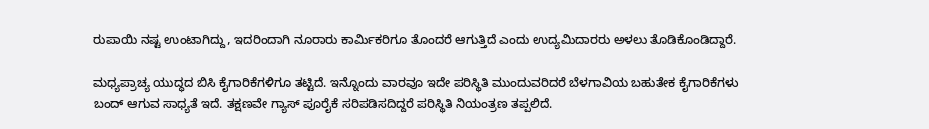ರುಪಾಯಿ ನಷ್ಟ ಉಂಟಾಗಿದ್ದು, ಇದರಿಂದಾಗಿ ನೂರಾರು ಕಾರ್ಮಿಕರಿಗೂ ತೊಂದರೆ ಆಗುತ್ತಿದೆ ಎಂದು ಉದ್ಯಮಿದಾರರು ಅಳಲು ತೊಡಿಕೊಂಡಿದ್ದಾರೆ.

ಮಧ್ಯಪ್ರಾಚ್ಯ ಯುದ್ಧದ ಬಿಸಿ ಕೈಗಾರಿಕೆಗಳಿಗೂ ತಟ್ಟಿದೆ. ಇನ್ನೊಂದು ವಾರವೂ ಇದೇ ಪರಿಸ್ಥಿತಿ ಮುಂದುವರಿದರೆ ಬೆಳಗಾವಿಯ ಬಹುತೇಕ ಕೈಗಾರಿಕೆಗಳು ಬಂದ್ ಆಗುವ ಸಾಧ್ಯತೆ ಇದೆ. ತಕ್ಷಣವೇ ಗ್ಯಾಸ್ ಪೂರೈಕೆ ಸರಿಪಡಿಸದಿದ್ದರೆ ಪರಿಸ್ಥಿತಿ ನಿಯಂತ್ರಣ ತಪ್ಪಲಿದೆ.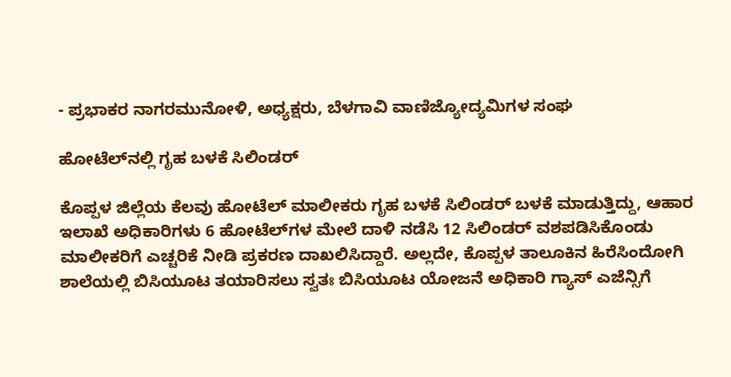- ಪ್ರಭಾಕರ ನಾಗರಮುನೋಳಿ, ಅಧ್ಯಕ್ಷರು, ಬೆಳಗಾವಿ ವಾಣಿಜ್ಯೋದ್ಯಮಿಗಳ ಸಂಘ

ಹೋಟೆಲ್‌ನಲ್ಲಿ ಗೃಹ ಬಳಕೆ ಸಿಲಿಂಡರ್

ಕೊಪ್ಪಳ ಜಿಲ್ಲೆಯ ಕೆಲವು ಹೋಟೆಲ್ ಮಾಲೀಕರು ಗೃಹ ಬಳಕೆ ಸಿಲಿಂಡರ್ ಬಳಕೆ ಮಾಡುತ್ತಿದ್ದು, ಆಹಾರ ಇಲಾಖೆ ಅಧಿಕಾರಿಗಳು 6 ಹೋಟೆಲ್‌ಗಳ ಮೇಲೆ ದಾಳಿ ನಡೆಸಿ 12 ಸಿಲಿಂಡರ್ ವಶಪಡಿಸಿಕೊಂಡು ಮಾಲೀಕರಿಗೆ ಎಚ್ಚರಿಕೆ ನೀಡಿ ಪ್ರಕರಣ ದಾಖಲಿಸಿದ್ದಾರೆ. ಅಲ್ಲದೇ, ಕೊಪ್ಪಳ ತಾಲೂಕಿನ ಹಿರೆಸಿಂದೋಗಿ ಶಾಲೆಯಲ್ಲಿ ಬಿಸಿಯೂಟ ತಯಾರಿಸಲು ಸ್ವತಃ ಬಿಸಿಯೂಟ ಯೋಜನೆ ಅಧಿಕಾರಿ ಗ್ಯಾಸ್ ಎಜೆನ್ಸಿಗೆ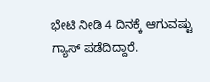ಭೇಟಿ ನೀಡಿ 4 ದಿನಕ್ಕೆ ಆಗುವಷ್ಟು ಗ್ಯಾಸ್‌ ಪಡೆದಿದ್ದಾರೆ.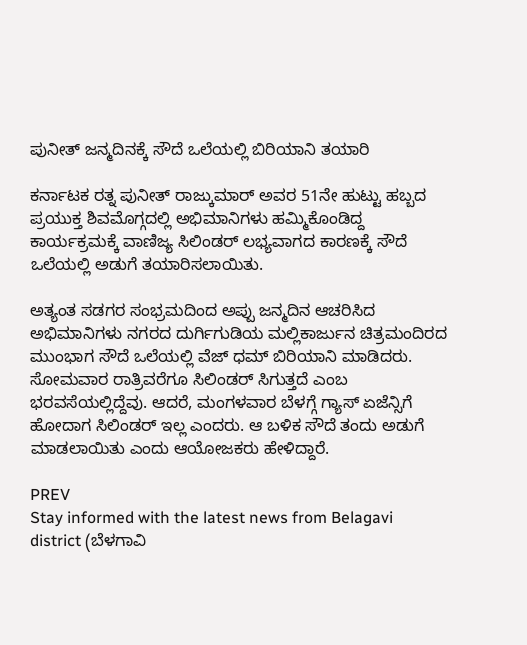ಪುನೀತ್ ಜನ್ಮದಿನಕ್ಕೆ ಸೌದೆ ಒಲೆಯಲ್ಲಿ ಬಿರಿಯಾನಿ ತಯಾರಿ

ಕರ್ನಾಟಕ ರತ್ನ ಪುನೀತ್ ರಾಜ್ಕುಮಾರ್ ಅವರ 51ನೇ ಹುಟ್ಟು ಹಬ್ಬದ ಪ್ರಯುಕ್ತ ಶಿವಮೊಗ್ಗದಲ್ಲಿ ಅಭಿಮಾನಿಗಳು ಹಮ್ಮಿಕೊಂಡಿದ್ದ ಕಾರ್ಯಕ್ರಮಕ್ಕೆ ವಾಣಿಜ್ಯ ಸಿಲಿಂಡರ್ ಲಭ್ಯವಾಗದ ಕಾರಣಕ್ಕೆ ಸೌದೆ ಒಲೆಯಲ್ಲಿ ಅಡುಗೆ ತಯಾರಿಸಲಾಯಿತು.

ಅತ್ಯಂತ ಸಡಗರ ಸಂಭ್ರಮದಿಂದ ಅಪ್ಪು ಜನ್ಮದಿನ ಆಚರಿಸಿದ ಅಭಿಮಾನಿಗಳು ನಗರದ ದುರ್ಗಿಗುಡಿಯ ಮಲ್ಲಿಕಾರ್ಜುನ ಚಿತ್ರಮಂದಿರದ ಮುಂಭಾಗ ಸೌದೆ ಒಲೆಯಲ್ಲಿ ವೆಜ್ ಧಮ್ ಬಿರಿಯಾನಿ ಮಾಡಿದರು. ಸೋಮವಾರ ರಾತ್ರಿವರೆಗೂ ಸಿಲಿಂಡರ್ ಸಿಗುತ್ತದೆ ಎಂಬ ಭರವಸೆಯಲ್ಲಿದ್ದೆವು. ಆದರೆ, ಮಂಗಳವಾರ ಬೆಳಗ್ಗೆ ಗ್ಯಾಸ್‌ ಏಜೆನ್ಸಿಗೆ ಹೋದಾಗ ಸಿಲಿಂಡರ್ ಇಲ್ಲ ಎಂದರು. ಆ ಬಳಿಕ ಸೌದೆ ತಂದು ಅಡುಗೆ ಮಾಡಲಾಯಿತು ಎಂದು ಆಯೋಜಕರು ಹೇಳಿದ್ದಾರೆ.

PREV
Stay informed with the latest news from Belagavi district (ಬೆಳಗಾವಿ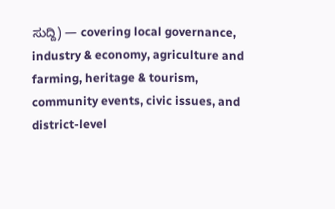ಸುದ್ದಿ) — covering local governance, industry & economy, agriculture and farming, heritage & tourism, community events, civic issues, and district-level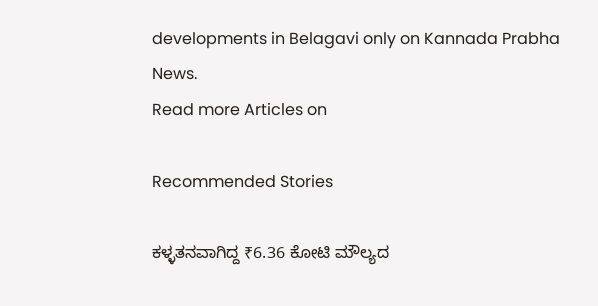developments in Belagavi only on Kannada Prabha News.
Read more Articles on

Recommended Stories

ಕಳ್ಳತನವಾಗಿದ್ದ ₹6.36 ಕೋಟಿ ಮೌಲ್ಯದ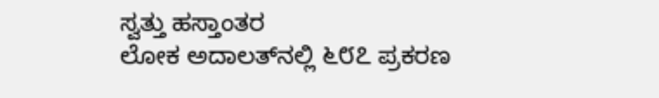ಸ್ವತ್ತು ಹಸ್ತಾಂತರ
ಲೋಕ ಅದಾಲತ್‌ನಲ್ಲಿ ೬೮೭ ಪ್ರಕರಣ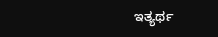ಇತ್ಯರ್ಥ